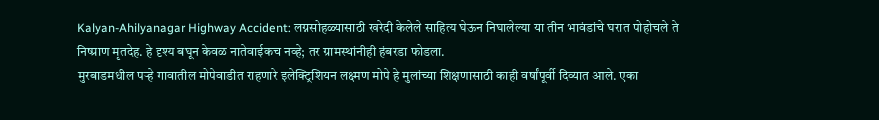Kalyan-Ahilyanagar Highway Accident: लग्नसोहळ्यासाठी खरेदी केलेले साहित्य घेऊन निघालेल्या या तीन भावंडांचे घरात पोहोचले ते निष्प्राण मृतदेह. हे दृश्य बघून केवळ नातेवाईकच नव्हे; तर ग्रामस्थांनीही हंबरडा फोडला.
मुरबाडमधील पऱ्हे गावातील मोपेवाडीत राहणारे इलेक्ट्रिशियन लक्ष्मण मोपे हे मुलांच्या शिक्षणासाठी काही वर्षांपूर्वी दिव्यात आले. एका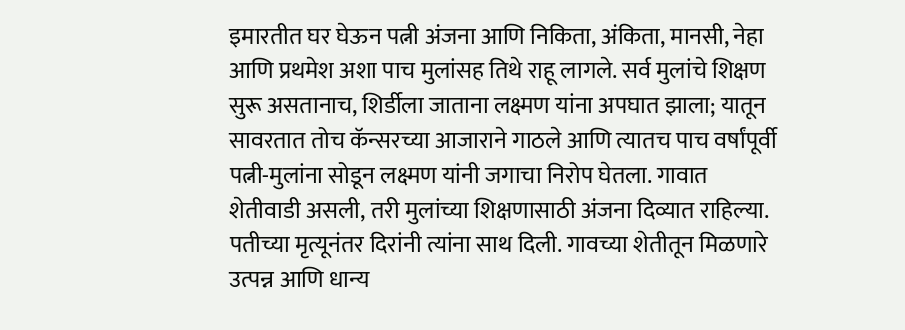इमारतीत घर घेऊन पत्नी अंजना आणि निकिता, अंकिता, मानसी, नेहा आणि प्रथमेश अशा पाच मुलांसह तिथे राहू लागले. सर्व मुलांचे शिक्षण सुरू असतानाच, शिर्डीला जाताना लक्ष्मण यांना अपघात झाला; यातून सावरतात तोच कॅन्सरच्या आजाराने गाठले आणि त्यातच पाच वर्षांपूर्वी पत्नी-मुलांना सोडून लक्ष्मण यांनी जगाचा निरोप घेतला. गावात शेतीवाडी असली, तरी मुलांच्या शिक्षणासाठी अंजना दिव्यात राहिल्या. पतीच्या मृत्यूनंतर दिरांनी त्यांना साथ दिली. गावच्या शेतीतून मिळणारे उत्पन्न आणि धान्य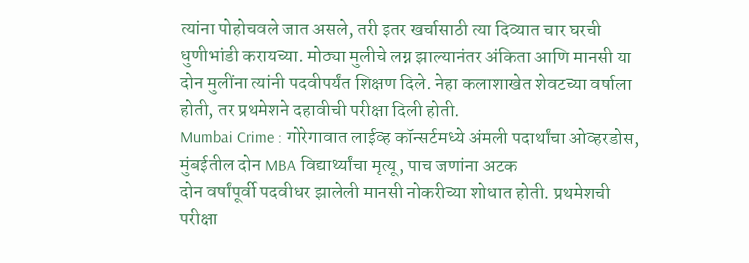त्यांना पोहोचवले जात असले, तरी इतर खर्चासाठी त्या दिव्यात चार घरची धुणीभांडी करायच्या. मोठ्या मुलीचे लग्न झाल्यानंतर अंकिता आणि मानसी या दोन मुलींना त्यांनी पदवीपर्यंत शिक्षण दिले. नेहा कलाशाखेत शेवटच्या वर्षाला होती, तर प्रथमेशने दहावीची परीक्षा दिली होती.
Mumbai Crime : गोरेगावात लाईव्ह कॉन्सर्टमध्ये अंमली पदार्थांचा ओव्हरडोस, मुंबईतील दोन MBA विद्यार्थ्यांचा मृत्यू, पाच जणांना अटक
दोन वर्षांपूर्वी पदवीधर झालेली मानसी नोकरीच्या शोधात होती. प्रथमेशची परीक्षा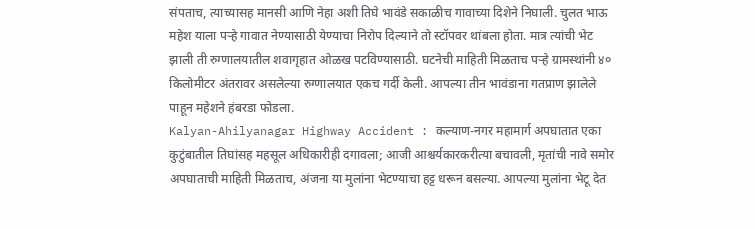संपताच, त्याच्यासह मानसी आणि नेहा अशी तिघे भावंडे सकाळीच गावाच्या दिशेने निघाली. चुलत भाऊ महेश याला पऱ्हे गावात नेण्यासाठी येण्याचा निरोप दिल्याने तो स्टॉपवर थांबला होता. मात्र त्यांची भेट झाली ती रुग्णालयातील शवागृहात ओळख पटविण्यासाठी. घटनेची माहिती मिळताच पऱ्हे ग्रामस्थांनी ४० किलोमीटर अंतरावर असलेल्या रुग्णालयात एकच गर्दी केली. आपल्या तीन भावंडाना गतप्राण झालेले पाहून महेशने हंबरडा फोडला.
Kalyan-Ahilyanagar Highway Accident : कल्याण-नगर महामार्ग अपघातात एका कुटुंबातील तिघांसह महसूल अधिकारीही दगावला; आजी आश्चर्यकारकरीत्या बचावली, मृतांची नावे समोर
अपघाताची माहिती मिळताच, अंजना या मुलांना भेटण्याचा हट्ट धरून बसल्या. आपल्या मुलांना भेटू देत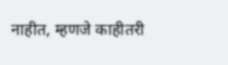नाहीत, म्हणजे काहीतरी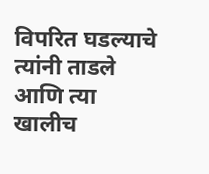विपरित घडल्याचे त्यांनी ताडले आणि त्या खालीच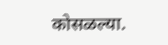कोसळल्या.